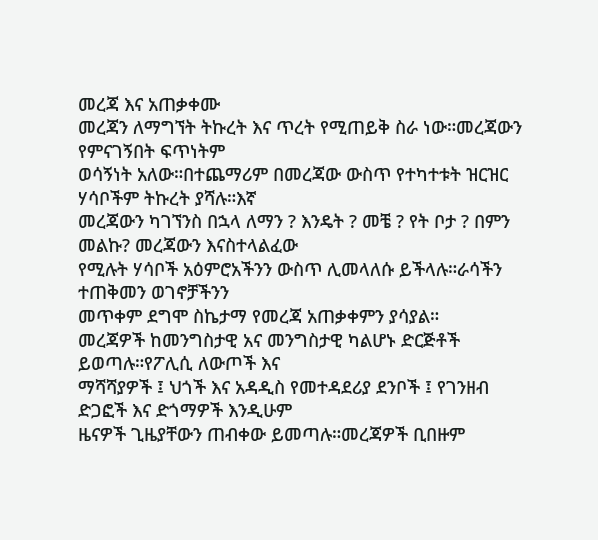መረጃ እና አጠቃቀሙ
መረጃን ለማግኘት ትኩረት እና ጥረት የሚጠይቅ ስራ ነው።መረጃውን የምናገኝበት ፍጥነትም
ወሳኝነት አለው።በተጨማሪም በመረጃው ውስጥ የተካተቱት ዝርዝር ሃሳቦችም ትኩረት ያሻሉ።እኛ
መረጃውን ካገኘንስ በኋላ ለማን ? እንዴት ? መቼ ? የት ቦታ ? በምን መልኩ? መረጃውን እናስተላልፈው
የሚሉት ሃሳቦች አዕምሮአችንን ውስጥ ሊመላለሱ ይችላሉ።ራሳችን ተጠቅመን ወገኖቻችንን
መጥቀም ደግሞ ስኬታማ የመረጃ አጠቃቀምን ያሳያል።
መረጃዎች ከመንግስታዊ አና መንግስታዊ ካልሆኑ ድርጅቶች ይወጣሉ።የፖሊሲ ለውጦች እና
ማሻሻያዎች ፤ ህጎች እና አዳዲስ የመተዳደሪያ ደንቦች ፤ የገንዘብ ድጋፎች እና ድጎማዎች እንዲሁም
ዜናዎች ጊዜያቸውን ጠብቀው ይመጣሉ።መረጃዎች ቢበዙም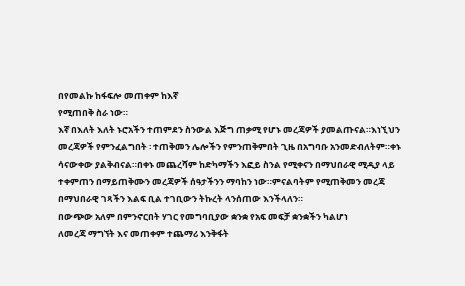በየመልኩ ከፋፍሎ መጠቀም ከእኛ
የሚጠበቅ ስራ ነው።
እኛ በእለት እለት ኑሮአችን ተጠምደን ስንውል እጅግ ጠቃሚ የሆኑ መረጃዎች ያመልጡናል።እነኚህን
መረጃዎች የምንፈልግበት ፡ ተጠቅመን ሌሎችን የምንጠቅምበት ጊዜ በአግባቡ አንመድብለትም።ቀኑ
ሳናውቀው ያልቅብናል።በቀኑ መጨረሻም ከድካማችን እፎይ ስንል የሚቀናን በማህበራዊ ሚዲያ ላይ
ተቀምጠን በማይጠቅሙን መረጃዎች ሰዓታችንን ማባከን ነው።ምናልባትም የሚጠቅመን መረጃ
በማህበራዊ ገጻችን እልፍ ቢል ተገቢውን ትኩረት ላንሰጠው እንችላለን።
በውጭው አለም በምንኖርበት ሃገር የመግባቢያው ቋንቋ የአፍ መፍቻ ቋንቋችን ካልሆነ
ለመረጃ ማግኘት እና መጠቀም ተጨማሪ እንቅፋት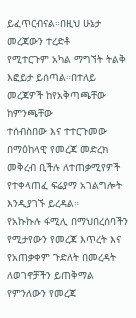ይፈጥርብናል።በዚህ ሁኔታ መረጃውን ተረድቶ
የሚተርጉም አካል ማግኘት ትልቅ እፎይታ ይሰጣል።በተለይ መረጃዎች ከየአቅጣጫቸው ከምንጫቸው
ተሰብስበው እና ተተርጉመው በማዕከላዊ የመረጃ መድረክ መቅረብ ቢችሉ ለተጠቃሚየዎች
የተቀላጠፈ ፍሬያማ አገልግሎት እንዲያገኙ ይረዳል።
የአኩኩሉ ፋሚሊ በማህበረሰባችን የሚታየውን የመረጃ እጥረት እና የአጠቃቀም ጉድለት በመረዳት
ለወገኖቻችን ይጠቅማል የምንለውን የመረጃ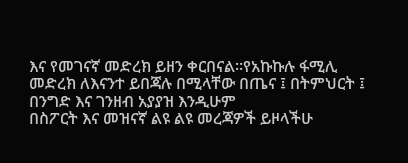እና የመገናኛ መድረክ ይዘን ቀርበናል።የአኩኩሉ ፋሚሊ
መድረክ ለእናንተ ይበጃሉ በሚላቸው በጤና ፤ በትምህርት ፤ በንግድ እና ገንዘብ አያያዝ እንዲሁም
በስፖርት እና መዝናኛ ልዩ ልዩ መረጃዎች ይዞላችሁ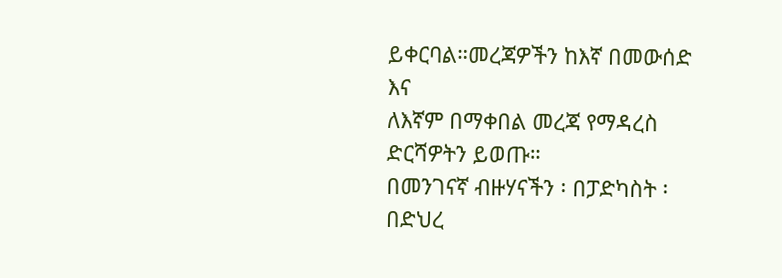ይቀርባል።መረጃዎችን ከእኛ በመውሰድ እና
ለእኛም በማቀበል መረጃ የማዳረስ ድርሻዎትን ይወጡ።
በመንገናኛ ብዙሃናችን ፡ በፓድካስት ፡ በድህረ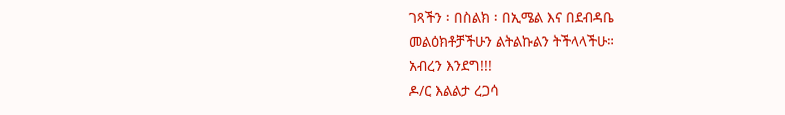ገጻችን ፡ በስልክ ፡ በኢሜል እና በደብዳቤ
መልዕክቶቻችሁን ልትልኩልን ትችላላችሁ።
አብረን እንደግ!!!
ዶ/ር እልልታ ረጋሳ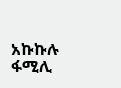አኩኩሉ ፋሚሊ